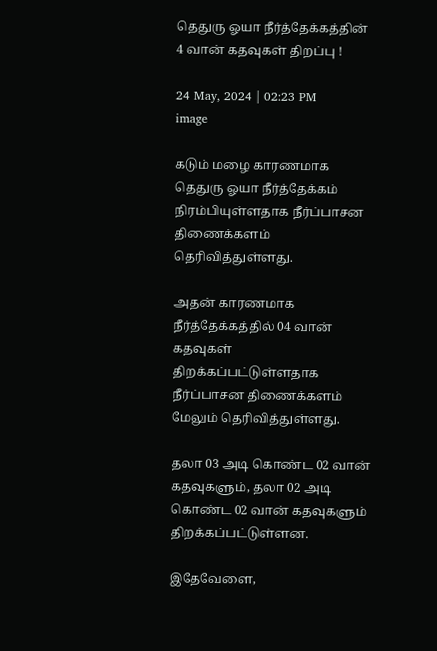தெதுரு ஓயா நீர்த்தேக்கத்தின் 4 வான் கதவுகள் திறப்பு !

24 May, 2024 | 02:23 PM
image

கடும் மழை காரணமாக தெதுரு ஓயா நீர்த்தேக்கம் நிரம்பியுள்ளதாக நீர்ப்பாசன திணைக்களம் தெரிவித்துள்ளது.

அதன் காரணமாக நீர்த்தேக்கத்தில் 04 வான் கதவுகள் திறக்கப்பட்டுள்ளதாக நீர்ப்பாசன திணைக்களம் மேலும் தெரிவித்துள்ளது.

தலா 03 அடி கொண்ட 02 வான் கதவுகளும், தலா 02 அடி கொண்ட 02 வான் கதவுகளும் திறக்கப்பட்டுள்ளன.

இதேவேளை,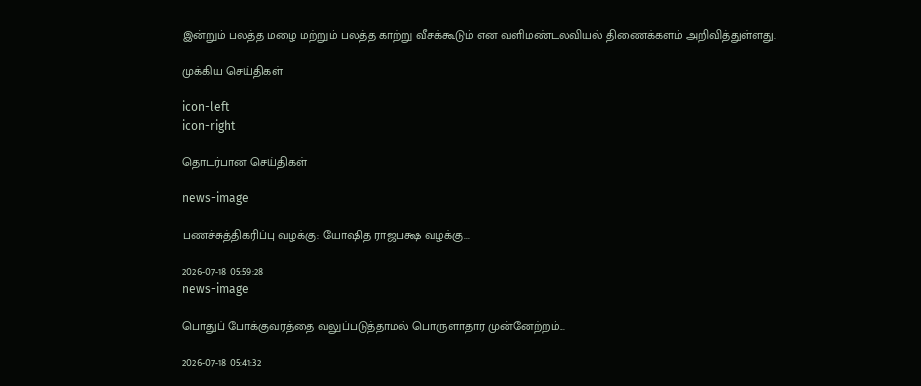இன்றும் பலத்த மழை மற்றும் பலத்த காற்று வீசக்கூடும் என வளிமண்டலவியல் திணைக்களம் அறிவித்துள்ளது.

முக்கிய செய்திகள்

icon-left
icon-right

தொடர்பான செய்திகள்

news-image

பணச்சுத்திகரிப்பு வழக்கு: யோஷித ராஜபக்ஷ வழக்கு...

2026-07-18 05:59:28
news-image

பொதுப் போக்குவரத்தை வலுப்படுத்தாமல் பொருளாதார முன்னேற்றம்...

2026-07-18 05:41:32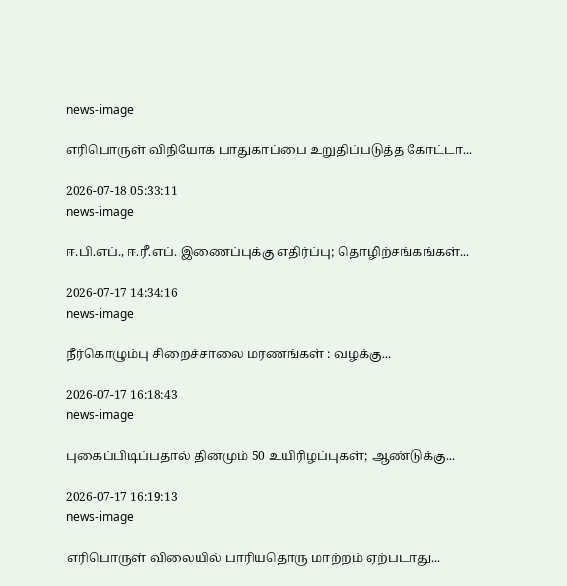news-image

எரிபொருள் விநியோக பாதுகாப்பை உறுதிப்படுத்த கோட்டா...

2026-07-18 05:33:11
news-image

ஈ.பி.எப்., ஈ.ரீ.எப். இணைப்புக்கு எதிர்ப்பு; தொழிற்சங்கங்கள்...

2026-07-17 14:34:16
news-image

நீர்கொழும்பு சிறைச்சாலை மரணங்கள் : வழக்கு...

2026-07-17 16:18:43
news-image

புகைப்பிடிப்பதால் தினமும் 50 உயிரிழப்புகள்; ஆண்டுக்கு...

2026-07-17 16:19:13
news-image

எரிபொருள் விலையில் பாரியதொரு மாற்றம் ஏற்படாது...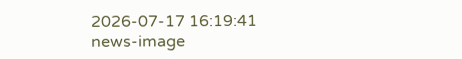2026-07-17 16:19:41
news-image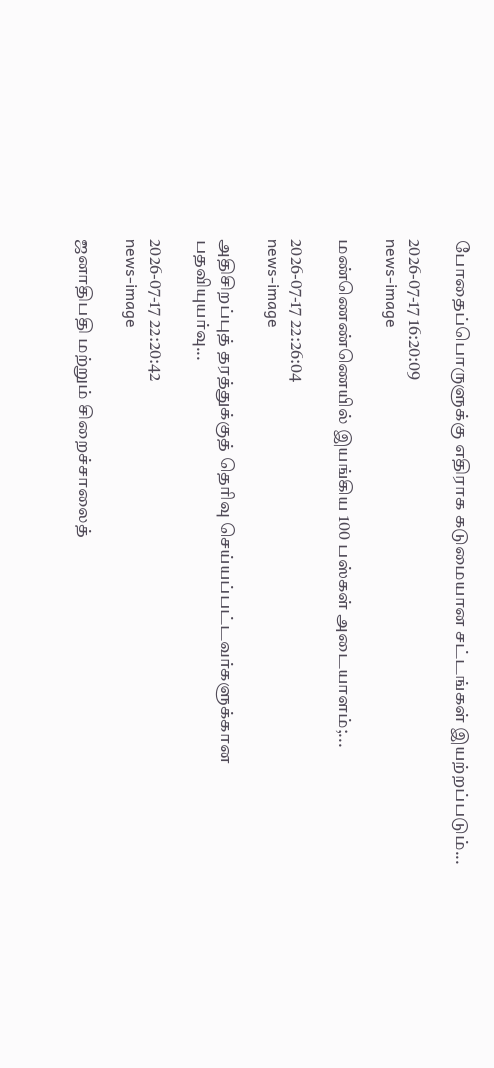போதைப்பொருளுக்கு எதிராக கடுமையான சட்டங்கள் இயற்றப்படும்...

2026-07-17 16:20:09
news-image

மண்ணெண்ணெயில் இயங்கிய 100 பஸ்கள் அடையாளம்;...

2026-07-17 22:26:04
news-image

அதிசிறப்புத் தரத்துக்குத் தெரிவு செய்யப்பட்டவர்களுக்கான பதவியுயர்வு...

2026-07-17 22:20:42
news-image

ஜனாதிபதி மற்றும் சிறைச்சாலைத்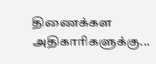திணைக்கள அதிகாரிகளுக்கு...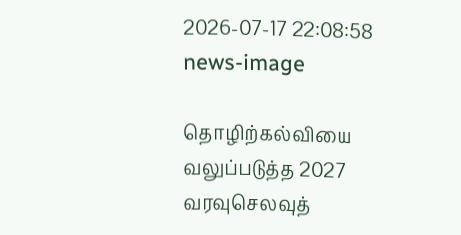2026-07-17 22:08:58
news-image

தொழிற்கல்வியை வலுப்படுத்த 2027 வரவுசெலவுத்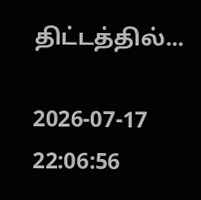திட்டத்தில்...

2026-07-17 22:06:56